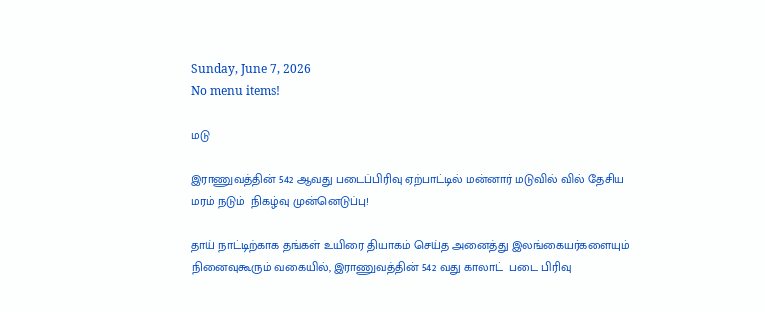Sunday, June 7, 2026
No menu items!

மடு

இராணுவத்தின் 542 ஆவது படைப்பிரிவு ஏற்பாட்டில் மன்னார் மடுவில் வில் தேசிய  மரம் நடும்  நிகழ்வு முன்னெடுப்பு!

தாய் நாட்டிற்காக தங்கள் உயிரை தியாகம் செய்த அனைத்து இலங்கையர்களையும் நினைவுகூரும் வகையில், இராணுவத்தின் 542 வது காலாட்  படை பிரிவு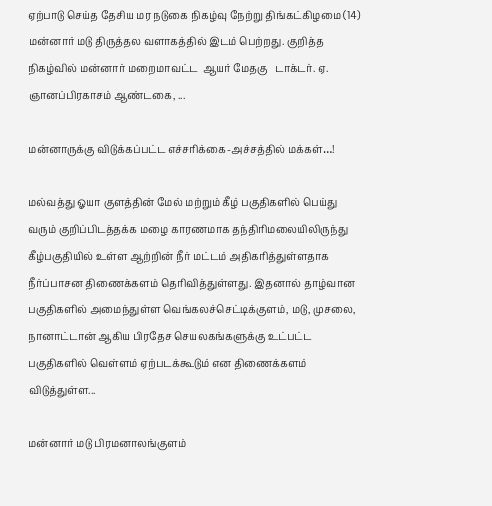ஏற்பாடு செய்த தேசிய மர நடுகை நிகழ்வு நேற்று திங்கட்கிழமை (14)  மன்னார் மடு திருத்தல வளாகத்தில் இடம் பெற்றது. குறித்த  நிகழ்வில் மன்னார் மறைமாவட்ட  ஆயர் மேதகு   டாக்டர். ஏ. ஞானப்பிரகாசம் ஆண்டகை, ...

மன்னாருக்கு விடுக்கப்பட்ட எச்சரிக்கை-அச்சத்தில் மக்கள்…!

மல்வத்து ஓயா குளத்தின் மேல் மற்றும் கீழ் பகுதிகளில் பெய்து வரும் குறிப்பிடத்தக்க மழை காரணமாக தந்திரிமலையிலிருந்து கீழ்பகுதியில் உள்ள ஆற்றின் நீர் மட்டம் அதிகரித்துள்ளதாக நீர்ப்பாசன திணைக்களம் தெரிவித்துள்ளது. இதனால் தாழ்வான பகுதிகளில் அமைந்துள்ள வெங்கலச்செட்டிக்குளம், மடு, முசலை, நானாட்டான் ஆகிய பிரதேச செயலகங்களுக்கு உட்பட்ட பகுதிகளில் வெள்ளம் ஏற்படக்கூடும் என திணைக்களம் விடுத்துள்ள...

மன்னார் மடு பிரமனாலங்குளம்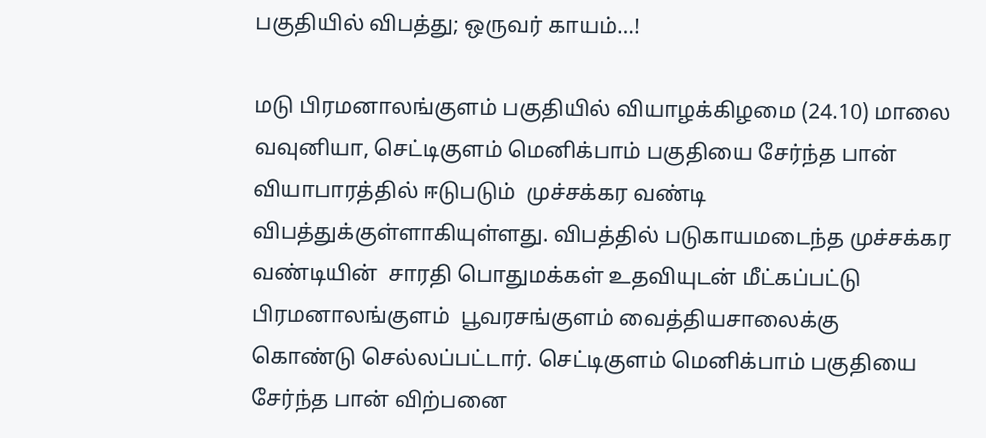பகுதியில் விபத்து; ஒருவர் காயம்…!

மடு பிரமனாலங்குளம் பகுதியில் வியாழக்கிழமை (24.10) மாலை வவுனியா, செட்டிகுளம் மெனிக்பாம் பகுதியை சேர்ந்த பான் வியாபாரத்தில் ஈடுபடும்  முச்சக்கர வண்டி விபத்துக்குள்ளாகியுள்ளது. விபத்தில் படுகாயமடைந்த முச்சக்கர வண்டியின்  சாரதி பொதுமக்கள் உதவியுடன் மீட்கப்பட்டு பிரமனாலங்குளம்  பூவரசங்குளம் வைத்தியசாலைக்கு   கொண்டு செல்லப்பட்டார். செட்டிகுளம் மெனிக்பாம் பகுதியை சேர்ந்த பான் விற்பனை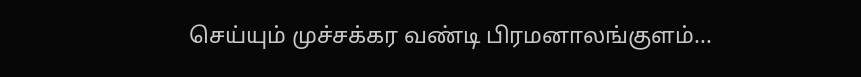செய்யும் முச்சக்கர வண்டி பிரமனாலங்குளம்...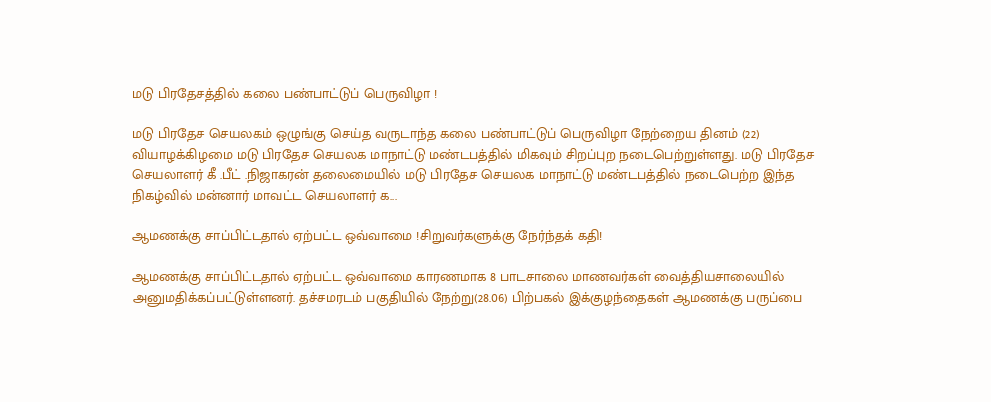மடு பிரதேசத்தில் கலை பண்பாட்டுப் பெருவிழா !

மடு பிரதேச செயலகம் ஒழுங்கு செய்த வருடாந்த கலை பண்பாட்டுப் பெருவிழா நேற்றைய தினம் (22) வியாழக்கிழமை மடு பிரதேச செயலக மாநாட்டு மண்டபத்தில் மிகவும் சிறப்புற நடைபெற்றுள்ளது. மடு பிரதேச செயலாளர் கீ .பீட் .நிஜாகரன் தலைமையில் மடு பிரதேச செயலக மாநாட்டு மண்டபத்தில் நடைபெற்ற இந்த நிகழ்வில் மன்னார் மாவட்ட செயலாளர் க...

ஆமணக்கு சாப்பிட்டதால் ஏற்பட்ட ஒவ்வாமை !சிறுவர்களுக்கு நேர்ந்தக் கதி!

ஆமணக்கு சாப்பிட்டதால் ஏற்பட்ட ஒவ்வாமை காரணமாக 8 பாடசாலை மாணவர்கள் வைத்தியசாலையில் அனுமதிக்கப்பட்டுள்ளனர். தச்சமரடம் பகுதியில் நேற்று(28.06) பிற்பகல் இக்குழந்தைகள் ஆமணக்கு பருப்பை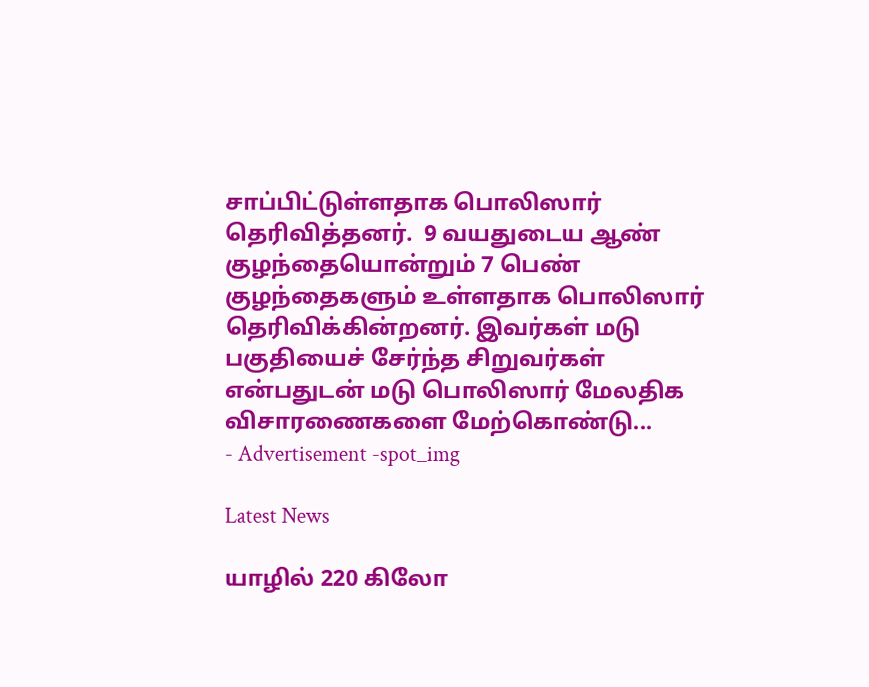சாப்பிட்டுள்ளதாக பொலிஸார் தெரிவித்தனர்.  9 வயதுடைய ஆண் குழந்தையொன்றும் 7 பெண் குழந்தைகளும் உள்ளதாக பொலிஸார் தெரிவிக்கின்றனர். இவர்கள் மடு பகுதியைச் சேர்ந்த சிறுவர்கள் என்பதுடன் மடு பொலிஸார் மேலதிக விசாரணைகளை மேற்கொண்டு...
- Advertisement -spot_img

Latest News

யாழில் 220 கிலோ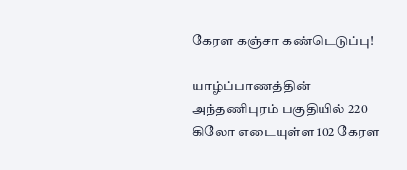கேரள கஞ்சா கண்டெடுப்பு!

யாழ்ப்பாணத்தின் அந்தணிபுரம் பகுதியில் 220 கிலோ எடையுள்ள 102 கேரள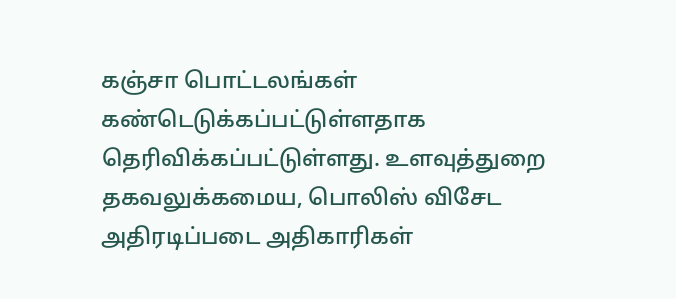கஞ்சா பொட்டலங்கள் கண்டெடுக்கப்பட்டுள்ளதாக தெரிவிக்கப்பட்டுள்ளது. உளவுத்துறை தகவலுக்கமைய, பொலிஸ் விசேட அதிரடிப்படை அதிகாரிகள்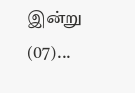இன்று (07)...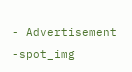- Advertisement -spot_img